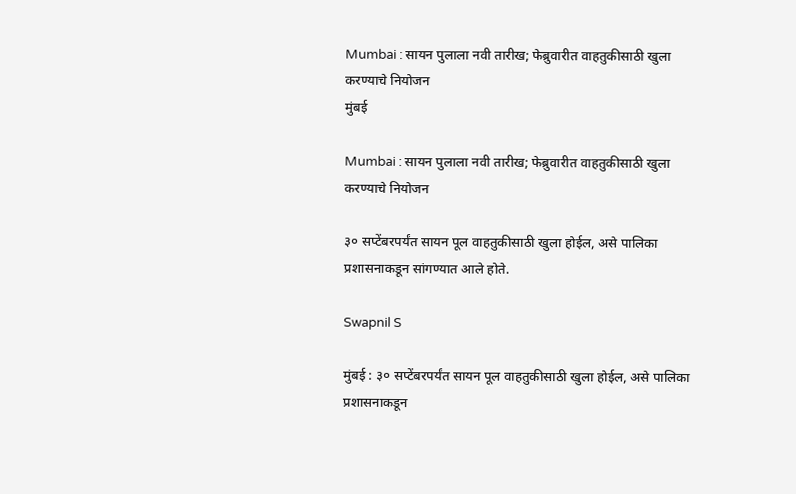Mumbai : सायन पुलाला नवी तारीख; फेब्रुवारीत वाहतुकीसाठी खुला करण्याचे नियोजन
मुंबई

Mumbai : सायन पुलाला नवी तारीख; फेब्रुवारीत वाहतुकीसाठी खुला करण्याचे नियोजन

३० सप्टेंबरपर्यंत सायन पूल वाहतुकीसाठी खुला होईल, असे पालिका प्रशासनाकडून सांगण्यात आले होते.

Swapnil S

मुंबई : ३० सप्टेंबरपर्यंत सायन पूल वाहतुकीसाठी खुला होईल, असे पालिका प्रशासनाकडून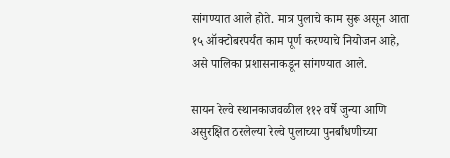सांगण्यात आले होते. मात्र पुलाचे काम सुरू असून आता १५ ऑक्टोबरपर्यंत काम पूर्ण करण्याचे नियोजन आहे, असे पालिका प्रशासनाकडून सांगण्यात आले.

सायन रेल्वे स्थानकाजवळील ११२ वर्षे जुन्या आणि असुरक्षित ठरलेल्या रेल्वे पुलाच्या पुनर्बांधणीच्या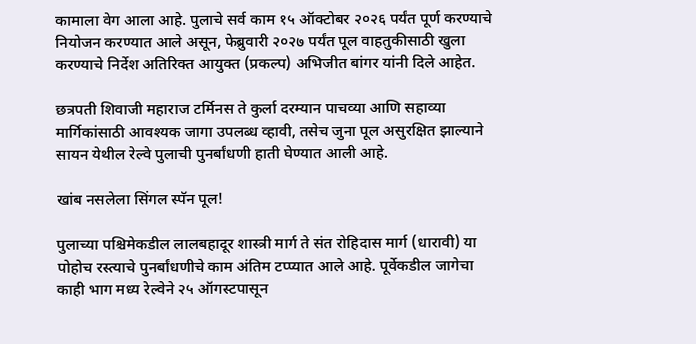कामाला वेग आला आहे. पुलाचे सर्व काम १५ ऑक्टोबर २०२६ पर्यंत पूर्ण करण्याचे नियोजन करण्यात आले असून, फेब्रुवारी २०२७ पर्यंत पूल वाहतुकीसाठी खुला करण्याचे निर्देश अतिरिक्त आयुक्त (प्रकल्प) अभिजीत बांगर यांनी दिले आहेत.

छत्रपती शिवाजी महाराज टर्मिनस ते कुर्ला दरम्यान पाचव्या आणि सहाव्या मार्गिकांसाठी आवश्यक जागा उपलब्ध व्हावी, तसेच जुना पूल असुरक्षित झाल्याने सायन येथील रेल्वे पुलाची पुनर्बांधणी हाती घेण्यात आली आहे.

खांब नसलेला सिंगल स्पॅन पूल!

पुलाच्या पश्चिमेकडील लालबहादूर शास्त्री मार्ग ते संत रोहिदास मार्ग (धारावी) या पोहोच रस्त्याचे पुनर्बांधणीचे काम अंतिम टप्प्यात आले आहे. पूर्वेकडील जागेचा काही भाग मध्य रेल्वेने २५ ऑगस्टपासून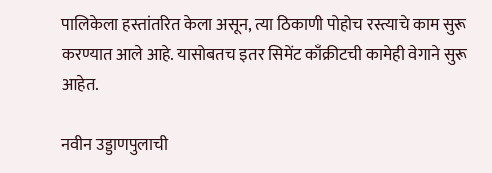पालिकेला हस्तांतरित केला असून, त्या ठिकाणी पोहोच रस्त्याचे काम सुरू करण्यात आले आहे. यासोबतच इतर सिमेंट काँक्रीटची कामेही वेगाने सुरू आहेत.

नवीन उड्डाणपुलाची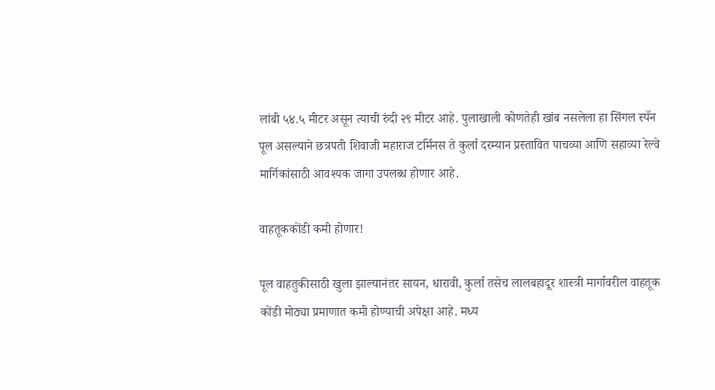लांबी ५४.५ मीटर असून त्याची रुंदी २९ मीटर आहे. पुलाखाली कोणतेही खांब नसलेला हा सिंगल स्पॅन पूल असल्याने छत्रपती शिवाजी महाराज टर्मिनस ते कुर्ला दरम्यान प्रस्तावित पाचव्या आणि सहाव्या रेल्वे मार्गिकांसाठी आवश्यक जागा उपलब्ध होणार आहे.

वाहतूककोंडी कमी होणार!

पूल वाहतुकीसाठी खुला झाल्यानंतर सायन, धारावी, कुर्ला तसेच लालबहादूर शास्त्री मार्गावरील वाहतूक कोंडी मोठ्या प्रमाणात कमी होण्याची अपेक्षा आहे. मध्य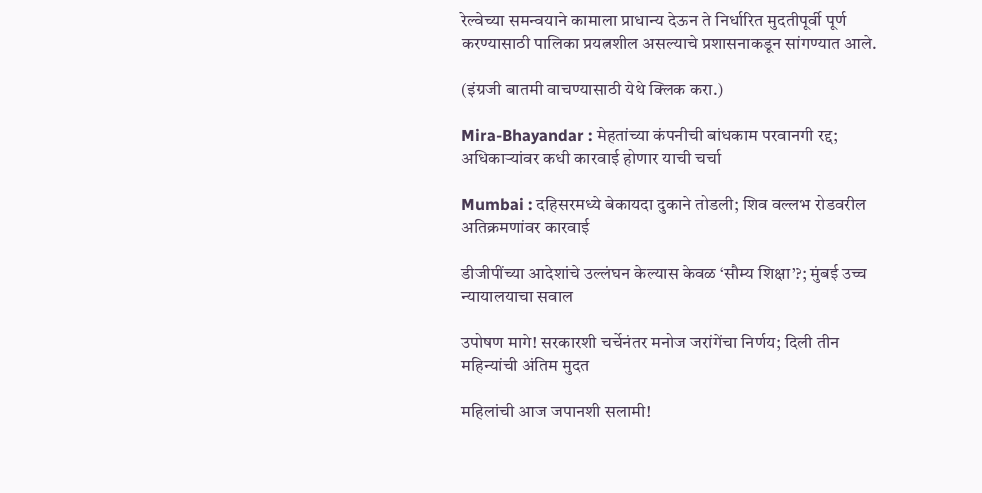रेल्वेच्या समन्वयाने कामाला प्राधान्य देऊन ते निर्धारित मुदतीपूर्वी पूर्ण करण्यासाठी पालिका प्रयत्नशील असल्याचे प्रशासनाकडून सांगण्यात आले.

(इंग्रजी बातमी वाचण्यासाठी येथे क्लिक करा.)

Mira-Bhayandar : मेहतांच्या कंपनीची बांधकाम परवानगी रद्द; अधिकाऱ्यांवर कधी कारवाई होणार याची चर्चा

Mumbai : दहिसरमध्ये बेकायदा दुकाने तोडली; शिव वल्लभ रोडवरील अतिक्रमणांवर कारवाई

डीजीपींच्या आदेशांचे उल्लंघन केल्यास केवळ ‘सौम्य शिक्षा’?; मुंबई उच्च न्यायालयाचा सवाल

उपोषण मागे! सरकारशी चर्चेनंतर मनोज जरांगेंचा निर्णय; दिली तीन महिन्यांची अंतिम मुदत

महिलांची आज जपानशी सलामी!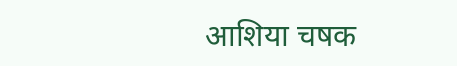आशिया चषक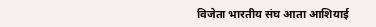विजेता भारतीय संघ आता आशियाई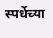स्पर्धेच्या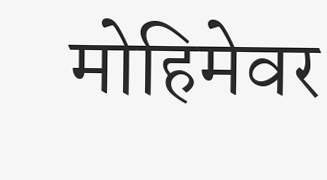मोहिमेवर